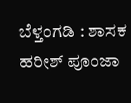ಬೆಳ್ತಂಗಡಿ : ಶಾಸಕ ಹರೀಶ್ ಪೂಂಜಾ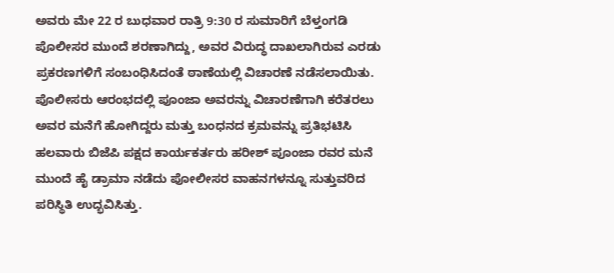ಅವರು ಮೇ 22 ರ ಬುಧವಾರ ರಾತ್ರಿ 9:30 ರ ಸುಮಾರಿಗೆ ಬೆಳ್ತಂಗಡಿ ಪೊಲೀಸರ ಮುಂದೆ ಶರಣಾಗಿದ್ದು, ಅವರ ವಿರುದ್ಧ ದಾಖಲಾಗಿರುವ ಎರಡು ಪ್ರಕರಣಗಳಿಗೆ ಸಂಬಂಧಿಸಿದಂತೆ ಠಾಣೆಯಲ್ಲಿ ವಿಚಾರಣೆ ನಡೆಸಲಾಯಿತು. ಪೊಲೀಸರು ಆರಂಭದಲ್ಲಿ ಪೂಂಜಾ ಅವರನ್ನು ವಿಚಾರಣೆಗಾಗಿ ಕರೆತರಲು ಅವರ ಮನೆಗೆ ಹೋಗಿದ್ದರು ಮತ್ತು ಬಂಧನದ ಕ್ರಮವನ್ನು ಪ್ರತಿಭಟಿಸಿ ಹಲವಾರು ಬಿಜೆಪಿ ಪಕ್ಷದ ಕಾರ್ಯಕರ್ತರು ಹರೀಶ್ ಪೂಂಜಾ ರವರ ಮನೆ ಮುಂದೆ ಹೈ ಡ್ರಾಮಾ ನಡೆದು ಪೋಲೀಸರ ವಾಹನಗಳನ್ನೂ ಸುತ್ತುವರಿದ ಪರಿಸ್ಥಿತಿ ಉದ್ಭವಿಸಿತ್ತು.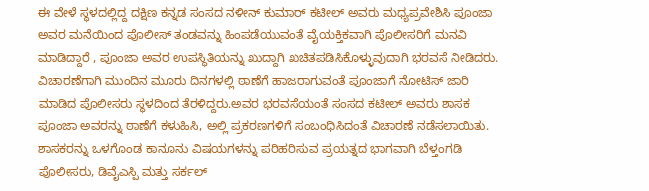ಈ ವೇಳೆ ಸ್ಥಳದಲ್ಲಿದ್ದ ದಕ್ಷಿಣ ಕನ್ನಡ ಸಂಸದ ನಳೀನ್ ಕುಮಾರ್ ಕಟೀಲ್ ಅವರು ಮಧ್ಯಪ್ರವೇಶಿಸಿ ಪೂಂಜಾ ಅವರ ಮನೆಯಿಂದ ಪೊಲೀಸ್ ತಂಡವನ್ನು ಹಿಂಪಡೆಯುವಂತೆ ವೈಯಕ್ತಿಕವಾಗಿ ಪೊಲೀಸರಿಗೆ ಮನವಿ ಮಾಡಿದ್ದಾರೆ , ಪೂಂಜಾ ಅವರ ಉಪಸ್ಥಿತಿಯನ್ನು ಖುದ್ದಾಗಿ ಖಚಿತಪಡಿಸಿಕೊಳ್ಳುವುದಾಗಿ ಭರವಸೆ ನೀಡಿದರು. ವಿಚಾರಣೆಗಾಗಿ ಮುಂದಿನ ಮೂರು ದಿನಗಳಲ್ಲಿ ಠಾಣೆಗೆ ಹಾಜರಾಗುವಂತೆ ಪೂಂಜಾಗೆ ನೋಟಿಸ್ ಜಾರಿ ಮಾಡಿದ ಪೊಲೀಸರು ಸ್ಥಳದಿಂದ ತೆರಳಿದ್ದರು.ಅವರ ಭರವಸೆಯಂತೆ ಸಂಸದ ಕಟೀಲ್ ಅವರು ಶಾಸಕ ಪೂಂಜಾ ಅವರನ್ನು ಠಾಣೆಗೆ ಕಳುಹಿಸಿ, ಅಲ್ಲಿ ಪ್ರಕರಣಗಳಿಗೆ ಸಂಬಂಧಿಸಿದಂತೆ ವಿಚಾರಣೆ ನಡೆಸಲಾಯಿತು.
ಶಾಸಕರನ್ನು ಒಳಗೊಂಡ ಕಾನೂನು ವಿಷಯಗಳನ್ನು ಪರಿಹರಿಸುವ ಪ್ರಯತ್ನದ ಭಾಗವಾಗಿ ಬೆಳ್ತಂಗಡಿ ಪೊಲೀಸರು, ಡಿವೈಎಸ್ಪಿ ಮತ್ತು ಸರ್ಕಲ್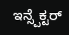ಇನ್ಸ್ಪೆಕ್ಟರ್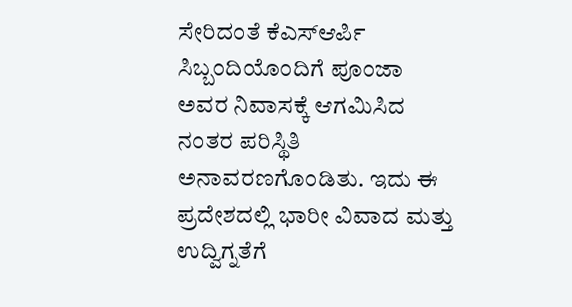ಸೇರಿದಂತೆ ಕೆಎಸ್ಆರ್ಪಿ ಸಿಬ್ಬಂದಿಯೊಂದಿಗೆ ಪೂಂಜಾ ಅವರ ನಿವಾಸಕ್ಕೆ ಆಗಮಿಸಿದ ನಂತರ ಪರಿಸ್ಥಿತಿ ಅನಾವರಣಗೊಂಡಿತು. ಇದು ಈ ಪ್ರದೇಶದಲ್ಲಿ ಭಾರೀ ವಿವಾದ ಮತ್ತು ಉದ್ವಿಗ್ನತೆಗೆ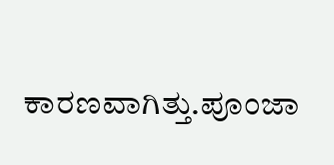ಕಾರಣವಾಗಿತ್ತು.ಪೂಂಜಾ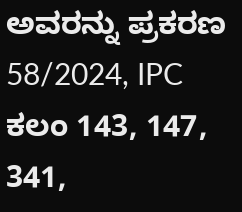ಅವರನ್ನು ಪ್ರಕರಣ 58/2024, IPC ಕಲಂ 143, 147, 341,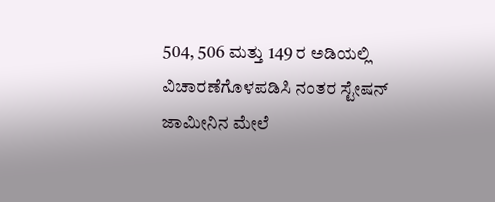504, 506 ಮತ್ತು 149 ರ ಅಡಿಯಲ್ಲಿ ವಿಚಾರಣೆಗೊಳಪಡಿಸಿ ನಂತರ ಸ್ಟೇಷನ್ ಜಾಮೀನಿನ ಮೇಲೆ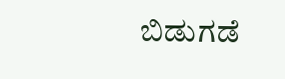ಬಿಡುಗಡೆ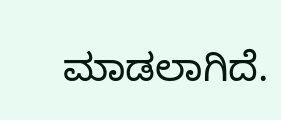ಮಾಡಲಾಗಿದೆ.